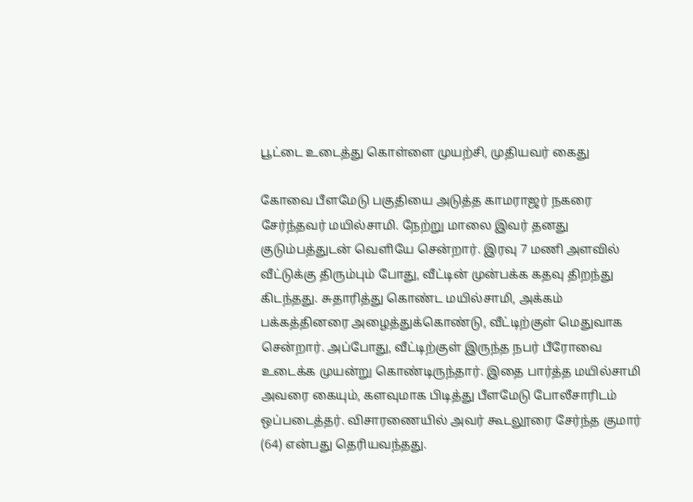பூட்டை உடைத்து கொள்ளை முயற்சி, முதியவர் கைது

கோவை பீளமேடு பகுதியை அடுத்த காமராஜர் நகரை சேர்ந்தவர் மயில்சாமி. நேற்று மாலை இவர் தனது குடும்பத்துடன் வெளியே சென்றார். இரவு 7 மணி அளவில் வீட்டுக்கு திரும்பும் போது, வீட்டின் முன்பக்க கதவு திறந்து கிடந்தது. சுதாரித்து கொண்ட மயில்சாமி, அக்கம் பக்கத்தினரை அழைத்துக்கொண்டு, வீட்டிற்குள் மெதுவாக சென்றார். அப்போது, வீட்டிற்குள் இருந்த நபர் பீரோவை உடைக்க முயன்று கொண்டிருந்தார். இதை பார்த்த மயில்சாமி அவரை கையும், களவுமாக பிடித்து பீளமேடு போலீசாரிடம் ஒப்படைத்தர். விசாரணையில் அவர் கூடலூரை சேர்ந்த குமார் (64) என்பது தெரியவந்தது.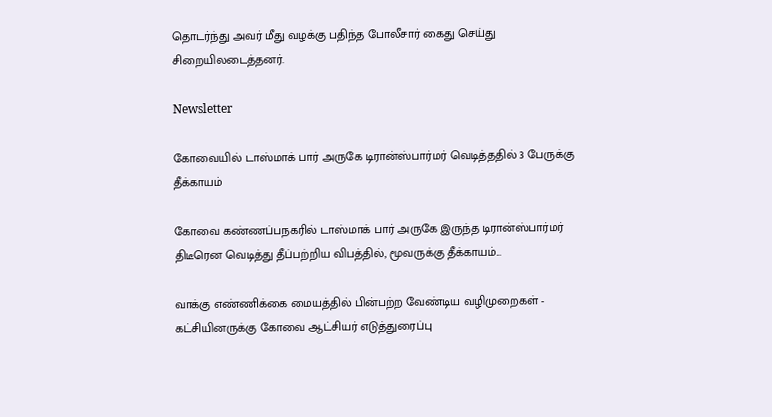தொடர்ந்து அவர் மீது வழக்கு பதிந்த போலீசார் கைது செய்து சிறையிலடைத்தனர்.

Newsletter

கோவையில் டாஸ்மாக் பார் அருகே டிரான்ஸ்பார்மர் வெடித்ததில் 3 பேருக்கு தீக்காயம்

கோவை கண்ணப்பநகரில் டாஸ்மாக் பார் அருகே இருந்த டிரான்ஸ்பார்மர் திடீரென வெடித்து தீப்பற்றிய விபத்தில், மூவருக்கு தீக்காயம்...

வாக்கு எண்ணிக்கை மையத்தில் பின்பற்ற வேண்டிய வழிமுறைகள் - கட்சியினருக்கு கோவை ஆட்சியர் எடுத்துரைப்பு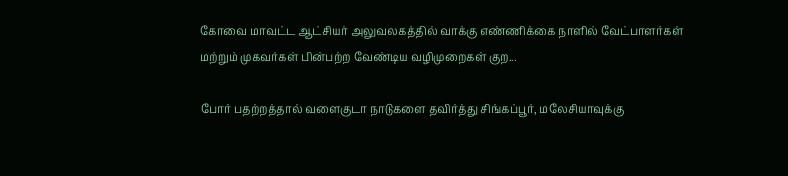கோவை மாவட்ட ஆட்சியர் அலுவலகத்தில் வாக்கு எண்ணிக்கை நாளில் வேட்பாளர்கள் மற்றும் முகவர்கள் பின்பற்ற வேண்டிய வழிமுறைகள் குற...

போர் பதற்றத்தால் வளைகுடா நாடுகளை தவிர்த்து சிங்கப்பூர், மலேசியாவுக்கு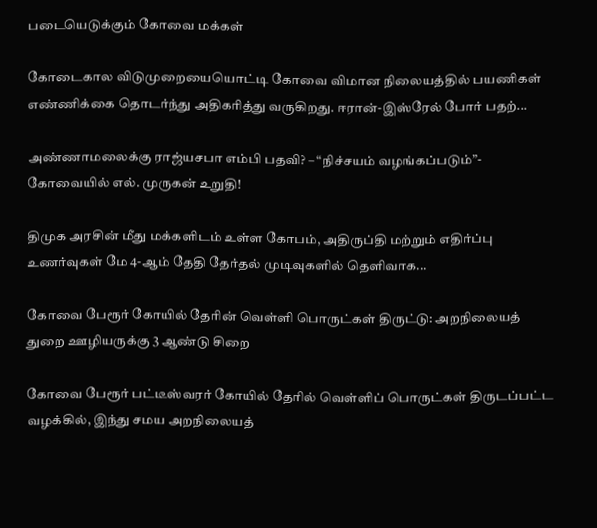படையெடுக்கும் கோவை மக்கள்

கோடைகால விடுமுறையையொட்டி கோவை விமான நிலையத்தில் பயணிகள் எண்ணிக்கை தொடர்ந்து அதிகரித்து வருகிறது. ஈரான்-இஸ்ரேல் போர் பதற்...

அண்ணாமலைக்கு ராஜ்யசபா எம்பி பதவி? – “நிச்சயம் வழங்கப்படும்”- கோவையில் எல். முருகன் உறுதி!

திமுக அரசின் மீது மக்களிடம் உள்ள கோபம், அதிருப்தி மற்றும் எதிர்ப்பு உணர்வுகள் மே 4-ஆம் தேதி தேர்தல் முடிவுகளில் தெளிவாக...

கோவை பேரூர் கோயில் தேரின் வெள்ளி பொருட்கள் திருட்டு: அறநிலையத் துறை ஊழியருக்கு 3 ஆண்டு சிறை

கோவை பேரூர் பட்டீஸ்வரர் கோயில் தேரில் வெள்ளிப் பொருட்கள் திருடப்பட்ட வழக்கில், இந்து சமய அறநிலையத்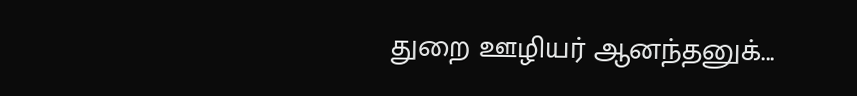துறை ஊழியர் ஆனந்தனுக்...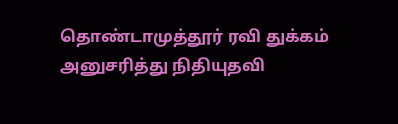தொண்டாமுத்தூர் ரவி துக்கம் அனுசரித்து நிதியுதவி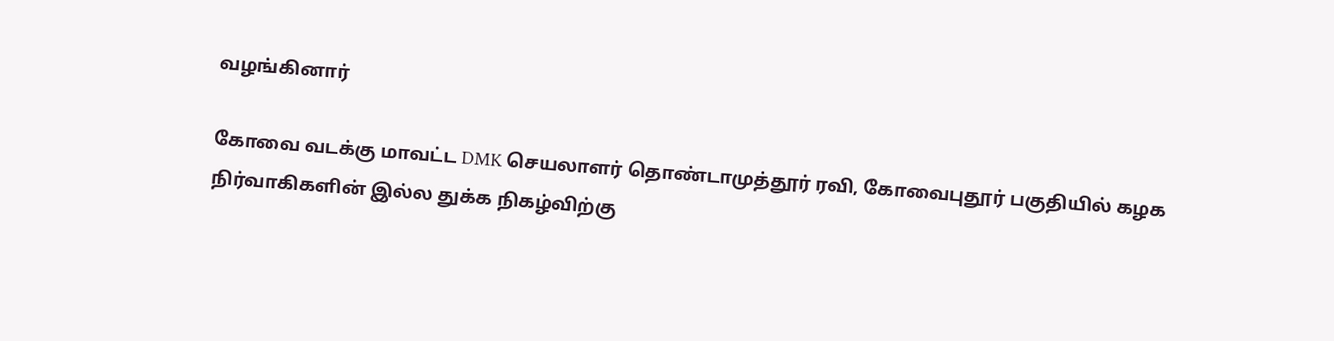வழங்கினார்

கோவை வடக்கு மாவட்ட DMK செயலாளர் தொண்டாமுத்தூர் ரவி, கோவைபுதூர் பகுதியில் கழக நிர்வாகிகளின் இல்ல துக்க நிகழ்விற்கு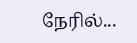நேரில்...